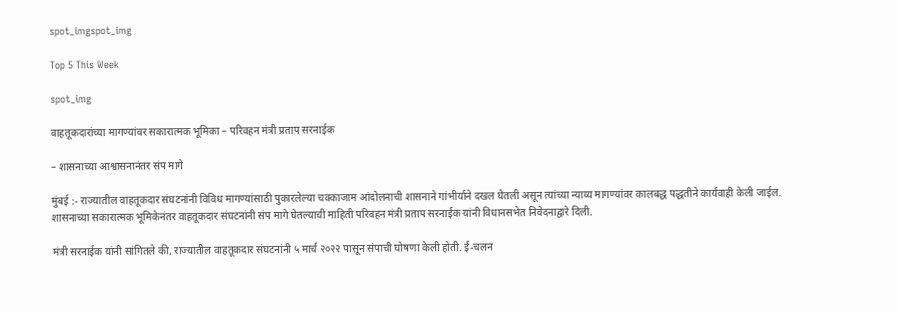spot_imgspot_img

Top 5 This Week

spot_img

वाहतूकदारांच्या मागण्यांवर सकारात्मक भूमिका – परिवहन मंत्री प्रताप सरनाईक

– शासनाच्या आश्वासनानंतर संप मागे

मुंबई :- राज्यातील वाहतूकदार संघटनांनी विविध मागण्यांसाठी पुकारलेल्या चक्काजाम आंदोलनाची शासनाने गांभीर्याने दखल घेतली असून त्यांच्या न्याय्य मागण्यांवर कालबद्ध पद्धतीने कार्यवाही केली जाईल. शासनाच्या सकारात्मक भूमिकेनंतर वाहतूकदार संघटनांनी संप मागे घेतल्याची माहिती परिवहन मंत्री प्रताप सरनाईक यांनी विधानसभेत निवेदनाद्वारे दिली.

मंत्री सरनाईक यांनी सांगितले की, राज्यातील वाहतूकदार संघटनांनी ५ मार्च २०२२ पासून संपाची घोषणा केली होती. ई-चलन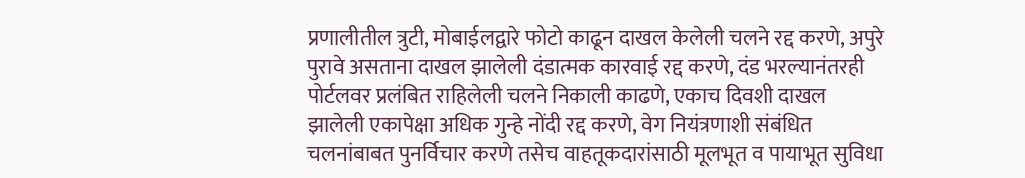प्रणालीतील त्रुटी, मोबाईलद्वारे फोटो काढून दाखल केलेली चलने रद्द करणे, अपुरे पुरावे असताना दाखल झालेली दंडात्मक कारवाई रद्द करणे, दंड भरल्यानंतरही पोर्टलवर प्रलंबित राहिलेली चलने निकाली काढणे, एकाच दिवशी दाखल झालेली एकापेक्षा अधिक गुन्हे नोंदी रद्द करणे, वेग नियंत्रणाशी संबंधित चलनांबाबत पुनर्विचार करणे तसेच वाहतूकदारांसाठी मूलभूत व पायाभूत सुविधा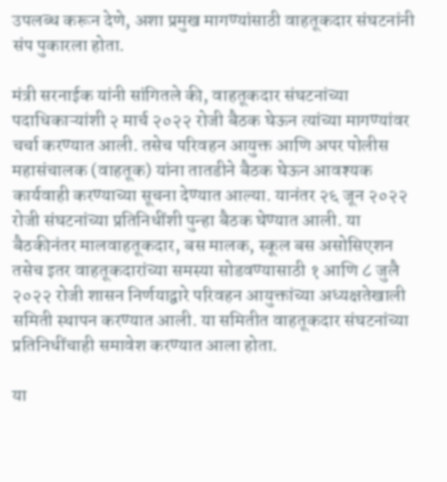उपलब्ध करून देणे, अशा प्रमुख मागण्यांसाठी वाहतूकदार संघटनांनी संप पुकारला होता.

मंत्री सरनाईक यांनी सांगितले की, वाहतूकदार संघटनांच्या पदाधिकाऱ्यांशी २ मार्च २०२२ रोजी बैठक घेऊन त्यांच्या मागण्यांवर चर्चा करण्यात आली. तसेच परिवहन आयुक्त आणि अपर पोलीस महासंचालक (वाहतूक) यांना तातडीने बैठक घेऊन आवश्यक कार्यवाही करण्याच्या सूचना देण्यात आल्या. यानंतर २६ जून २०२२ रोजी संघटनांच्या प्रतिनिधींशी पुन्हा बैठक घेण्यात आली. या बैठकीनंतर मालवाहतूकदार, बस मालक, स्कूल बस असोसिएशन तसेच इतर वाहतूकदारांच्या समस्या सोडवण्यासाठी १ आणि ८ जुलै २०२२ रोजी शासन निर्णयाद्वारे परिवहन आयुक्तांच्या अध्यक्षतेखाली समिती स्थापन करण्यात आली. या समितीत वाहतूकदार संघटनांच्या प्रतिनिधींचाही समावेश करण्यात आला होता.

या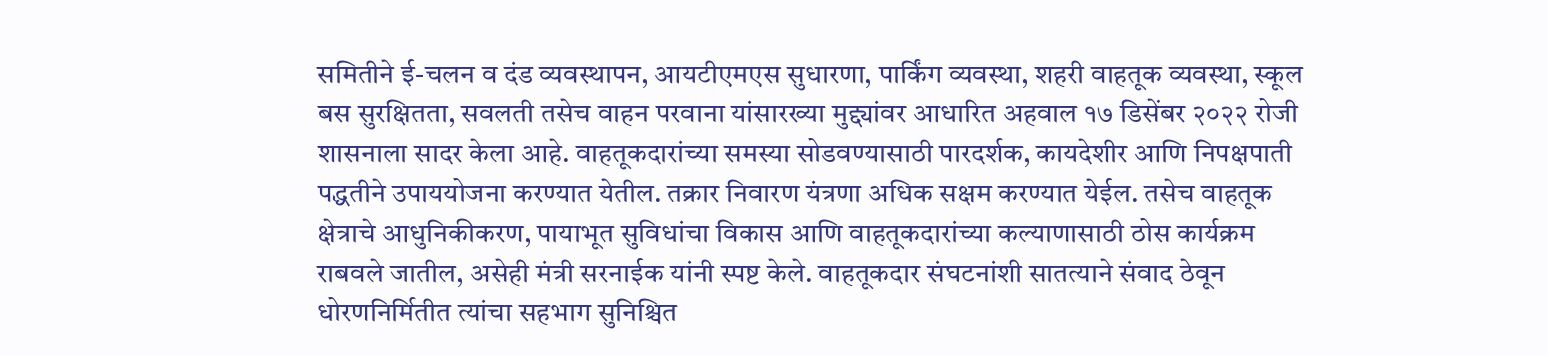समितीने ई-चलन व दंड व्यवस्थापन, आयटीएमएस सुधारणा, पार्किंग व्यवस्था, शहरी वाहतूक व्यवस्था, स्कूल बस सुरक्षितता, सवलती तसेच वाहन परवाना यांसारख्या मुद्द्यांवर आधारित अहवाल १७ डिसेंबर २०२२ रोजी शासनाला सादर केला आहे. वाहतूकदारांच्या समस्या सोडवण्यासाठी पारदर्शक, कायदेशीर आणि निपक्षपाती पद्धतीने उपाययोजना करण्यात येतील. तक्रार निवारण यंत्रणा अधिक सक्षम करण्यात येईल. तसेच वाहतूक क्षेत्राचे आधुनिकीकरण, पायाभूत सुविधांचा विकास आणि वाहतूकदारांच्या कल्याणासाठी ठोस कार्यक्रम राबवले जातील, असेही मंत्री सरनाईक यांनी स्पष्ट केले. वाहतूकदार संघटनांशी सातत्याने संवाद ठेवून धोरणनिर्मितीत त्यांचा सहभाग सुनिश्चित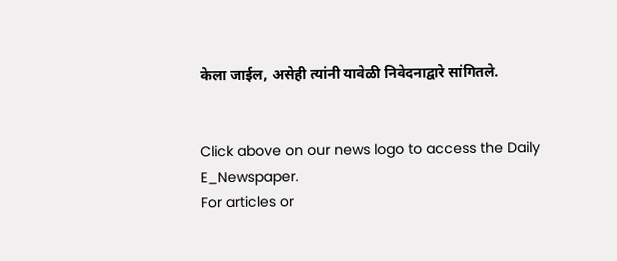केला जाईल, असेही त्यांनी यावेळी निवेदनाद्वारे सांगितले.


Click above on our news logo to access the Daily E_Newspaper.
For articles or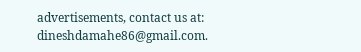advertisements, contact us at: dineshdamahe86@gmail.com.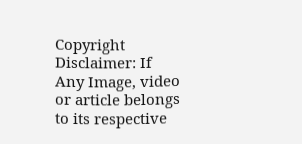Copyright Disclaimer: If Any Image, video or article belongs to its respective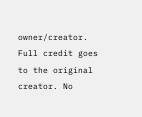owner/creator. Full credit goes to the original creator. No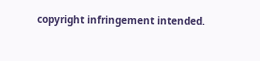copyright infringement intended.